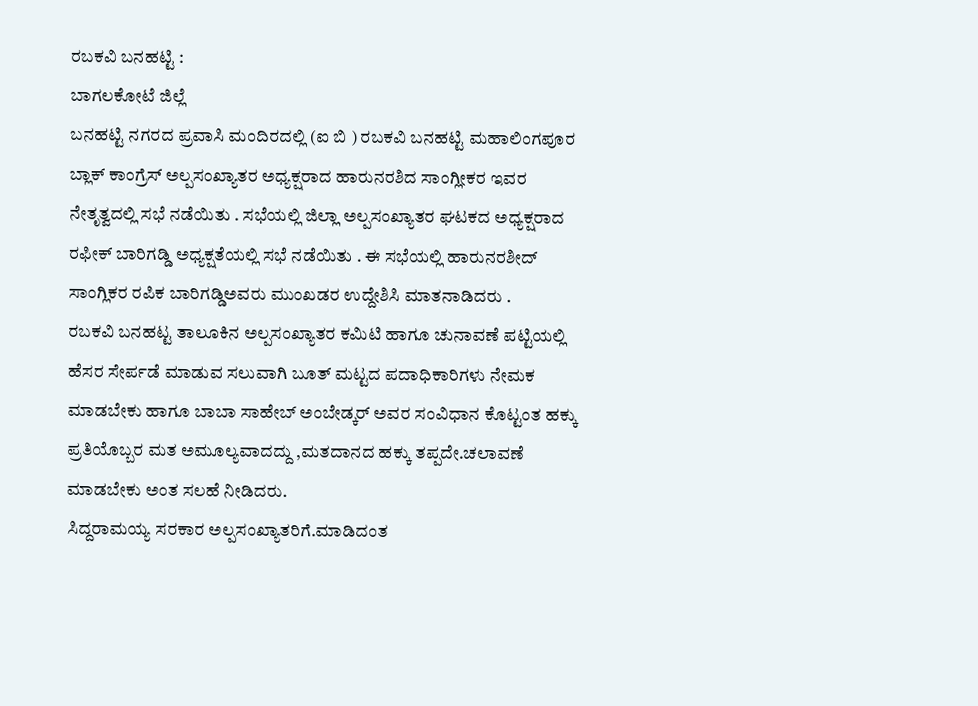ರಬಕವಿ ಬನಹಟ್ಟಿ :
ಬಾಗಲಕೋಟೆ ಜಿಲ್ಲೆ
ಬನಹಟ್ಟಿ ನಗರದ ಪ್ರವಾಸಿ ಮಂದಿರದಲ್ಲಿ (ಐ ಬಿ ) ರಬಕವಿ ಬನಹಟ್ಟಿ ಮಹಾಲಿಂಗಪೂರ ಬ್ಲಾಕ್ ಕಾಂಗ್ರೆಸ್ ಅಲ್ಪಸಂಖ್ಯಾತರ ಅಧ್ಯಕ್ಷರಾದ ಹಾರುನರಶಿದ ಸಾಂಗ್ಲೀಕರ ಇವರ ನೇತೃತ್ವದಲ್ಲಿ ಸಭೆ ನಡೆಯಿತು . ಸಭೆಯಲ್ಲಿ ಜಿಲ್ಲಾ ಅಲ್ಪಸಂಖ್ಯಾತರ ಘಟಕದ ಅಧ್ಯಕ್ಷರಾದ ರಫೀಕ್ ಬಾರಿಗಡ್ಡಿ ಅಧ್ಯಕ್ಷತೆಯಲ್ಲಿ ಸಭೆ ನಡೆಯಿತು . ಈ ಸಭೆಯಲ್ಲಿ ಹಾರುನರಶೀದ್ ಸಾಂಗ್ಲಿಕರ ರಪಿಕ ಬಾರಿಗಡ್ಡಿಅವರು ಮುಂಖಡರ ಉದ್ದೇಶಿಸಿ ಮಾತನಾಡಿದರು .
ರಬಕವಿ ಬನಹಟ್ಟ ತಾಲೂಕಿನ ಅಲ್ಪಸಂಖ್ಯಾತರ ಕಮಿಟಿ ಹಾಗೂ ಚುನಾವಣೆ ಪಟ್ಟಿಯಲ್ಲಿ ಹೆಸರ ಸೇರ್ಪಡೆ ಮಾಡುವ ಸಲುವಾಗಿ ಬೂತ್ ಮಟ್ಟದ ಪದಾಧಿಕಾರಿಗಳು ನೇಮಕ ಮಾಡಬೇಕು ಹಾಗೂ ಬಾಬಾ ಸಾಹೇಬ್ ಅಂಬೇಡ್ಕರ್ ಅವರ ಸಂವಿಧಾನ ಕೊಟ್ಟಂತ ಹಕ್ಕು ಪ್ರತಿಯೊಬ್ಬರ ಮತ ಅಮೂಲ್ಯವಾದದ್ದು ,ಮತದಾನದ ಹಕ್ಕು ತಪ್ಪದೇ.ಚಲಾವಣೆ ಮಾಡಬೇಕು ಅಂತ ಸಲಹೆ ನೀಡಿದರು.
ಸಿದ್ದರಾಮಯ್ಯ ಸರಕಾರ ಅಲ್ಪಸಂಖ್ಯಾತರಿಗೆ.ಮಾಡಿದಂತ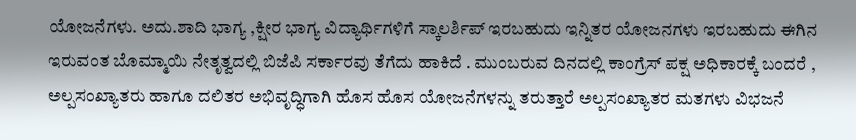ಯೋಜನೆಗಳು. ಅದು.ಶಾದಿ ಭಾಗ್ಯ ,ಕ್ಷೀರ ಭಾಗ್ಯ ವಿದ್ಯಾರ್ಥಿಗಳಿಗೆ ಸ್ಕಾಲರ್ಶಿಪ್ ಇರಬಹುದು ಇನ್ನಿತರ ಯೋಜನಗಳು ಇರಬಹುದು ಈಗಿನ ಇರುವಂತ ಬೊಮ್ಮಾಯಿ ನೇತೃತ್ವದಲ್ಲಿ ಬಿಜೆಪಿ ಸರ್ಕಾರವು ತೆಗೆದು ಹಾಕಿದೆ . ಮುಂಬರುವ ದಿನದಲ್ಲಿ ಕಾಂಗ್ರೆಸ್ ಪಕ್ಷ ಅಧಿಕಾರಕ್ಕೆ ಬಂದರೆ , ಅಲ್ಪಸಂಖ್ಯಾತರು ಹಾಗೂ ದಲಿತರ ಅಭಿವೃದ್ಧಿಗಾಗಿ ಹೊಸ ಹೊಸ ಯೋಜನೆಗಳನ್ನು ತರುತ್ತಾರೆ ಅಲ್ಪಸಂಖ್ಯಾತರ ಮತಗಳು ವಿಭಜನೆ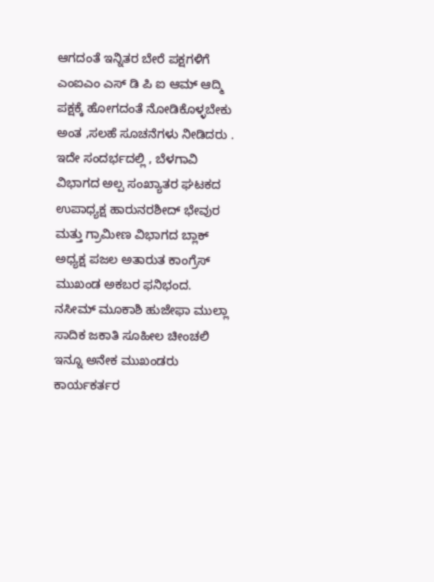ಆಗದಂತೆ ಇನ್ನಿತರ ಬೇರೆ ಪಕ್ಷಗಳಿಗೆ ಎಂಐಎಂ ಎಸ್ ಡಿ ಪಿ ಐ ಆಮ್ ಆದ್ಮಿ ಪಕ್ಷಕ್ಕೆ ಹೋಗದಂತೆ ನೋಡಿಕೊಳ್ಳಬೇಕು ಅಂತ ,ಸಲಹೆ ಸೂಚನೆಗಳು ನೀಡಿದರು .
ಇದೇ ಸಂದರ್ಭದಲ್ಲಿ , ಬೆಳಗಾವಿ ವಿಭಾಗದ ಅಲ್ಪ ಸಂಖ್ಯಾತರ ಘಟಕದ ಉಪಾಧ್ಯಕ್ಷ ಹಾರುನರಶೀದ್ ಭೇವುರ ಮತ್ತು ಗ್ರಾಮೀಣ ವಿಭಾಗದ ಬ್ಲಾಕ್ ಅಧ್ಯಕ್ಷ ಪಜಲ ಅತಾರುತ ಕಾಂಗ್ರೆಸ್ ಮುಖಂಡ ಅಕಬರ ಫನಿಭಂದ. ನಸೀಮ್ ಮೂಕಾಶಿ ಹುಜೇಫಾ ಮುಲ್ಲಾ ಸಾದಿಕ ಜಕಾತಿ ಸೂಹೀಲ ಚೀಂಚಲಿ ಇನ್ನೂ ಅನೇಕ ಮುಖಂಡರು ಕಾರ್ಯಕರ್ತರ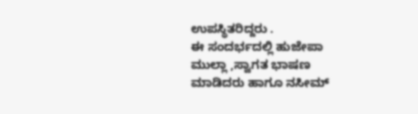ಉಪಸ್ಥಿತರಿದ್ದರು .
ಈ ಸಂದರ್ಭದಲ್ಲಿ ಹುಜೇಪಾ ಮುಲ್ಲಾ ,ಸ್ವಾಗತ ಭಾಷಣ ಮಾಡಿದರು ಹಾಗೂ ನಸೀಮ್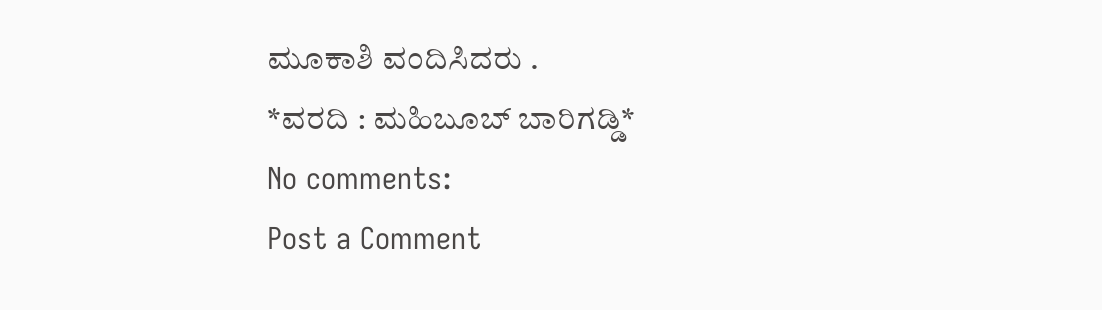ಮೂಕಾಶಿ ವಂದಿಸಿದರು .
*ವರದಿ : ಮಹಿಬೂಬ್ ಬಾರಿಗಡ್ಡಿ*
No comments:
Post a Comment